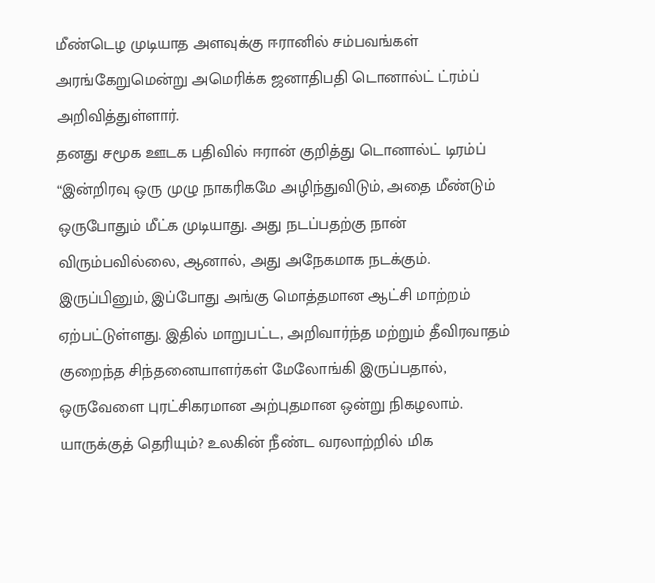மீண்டெழ முடியாத அளவுக்கு ஈரானில் சம்பவங்கள் அரங்கேறுமென்று அமெரிக்க ஜனாதிபதி டொனால்ட் ட்ரம்ப் அறிவித்துள்ளார்.
தனது சமூக ஊடக பதிவில் ஈரான் குறித்து டொனால்ட் டிரம்ப் “இன்றிரவு ஒரு முழு நாகரிகமே அழிந்துவிடும், அதை மீண்டும் ஒருபோதும் மீட்க முடியாது. அது நடப்பதற்கு நான் விரும்பவில்லை, ஆனால், அது அநேகமாக நடக்கும். இருப்பினும், இப்போது அங்கு மொத்தமான ஆட்சி மாற்றம் ஏற்பட்டுள்ளது. இதில் மாறுபட்ட, அறிவார்ந்த மற்றும் தீவிரவாதம் குறைந்த சிந்தனையாளர்கள் மேலோங்கி இருப்பதால், ஒருவேளை புரட்சிகரமான அற்புதமான ஒன்று நிகழலாம். யாருக்குத் தெரியும்? உலகின் நீண்ட வரலாற்றில் மிக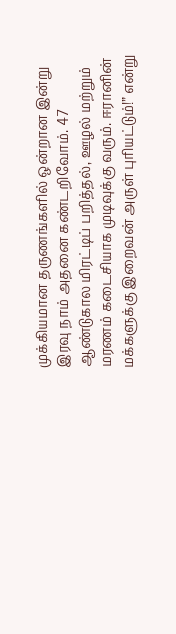முக்கியமான தருணங்களில் ஒன்றான இன்று இரவு நாம் அதனை கண்டறிவோம். 47 ஆண்டுகால மிரட்டிப் பறித்தல், ஊழல் மற்றும் மரணம் கடைசியாக முடிவுக்கு வரும். ஈரானின் மக்களுக்கு இறைவன் அருள் புரியட்டும்!” என்று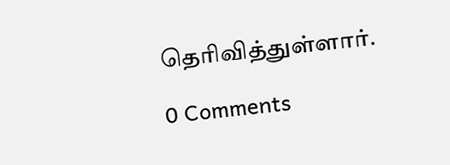தெரிவித்துள்ளார்.

0 Comments